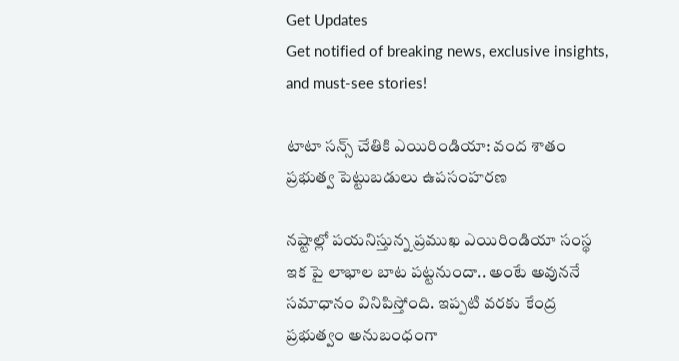Get Updates
Get notified of breaking news, exclusive insights, and must-see stories!

టాటా సన్స్ చేతికి ఎయిరిండియా: వంద శాతం ప్రభుత్వ పెట్టుబడులు ఉపసంహరణ

నష్టాల్లో పయనిస్తున్న ప్రముఖ ఎయిరిండియా సంస్థ ఇక పై లాభాల బాట పట్టనుందా.. అంటే అవుననే సమాధానం వినిపిస్తోంది. ఇప్పటి వరకు కేంద్ర ప్రభుత్వం అనుబంధంగా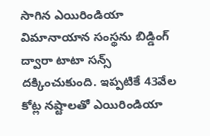సాగిన ఎయిరిండియా విమానాయాన సంస్థను బిడ్డింగ్ ద్వారా టాటా సన్స్ దక్కించుకుంది. ఇప్పటికే 43వేల కోట్ల నష్టాలతో ఎయిరిండియా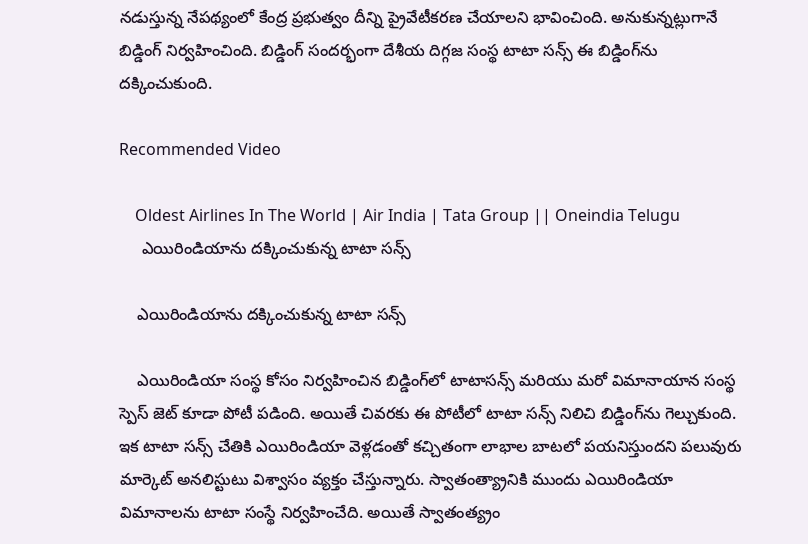నడుస్తున్న నేపథ్యంలో కేంద్ర ప్రభుత్వం దీన్ని ప్రైవేటీకరణ చేయాలని భావించింది. అనుకున్నట్లుగానే బిడ్డింగ్ నిర్వహించింది. బిడ్డింగ్‌ సందర్భంగా దేశీయ దిగ్గజ సంస్థ టాటా సన్స్‌ ఈ బిడ్డింగ్‌ను దక్కించుకుంది.

Recommended Video

    Oldest Airlines In The World | Air India | Tata Group || Oneindia Telugu
     ఎయిరిండియాను దక్కించుకున్న టాటా సన్స్

    ఎయిరిండియాను దక్కించుకున్న టాటా సన్స్

    ఎయిరిండియా సంస్థ కోసం నిర్వహించిన బిడ్డింగ్‌లో టాటాసన్స్ మరియు మరో విమానాయాన సంస్థ స్పెస్ జెట్ కూడా పోటీ పడింది. అయితే చివరకు ఈ పోటీలో టాటా సన్స్‌ నిలిచి బిడ్డింగ్‌ను గెల్చుకుంది. ఇక టాటా సన్స్ చేతికి ఎయిరిండియా వెళ్లడంతో కచ్చితంగా లాభాల బాటలో పయనిస్తుందని పలువురు మార్కెట్ అనలిస్టుటు విశ్వాసం వ్యక్తం చేస్తున్నారు. స్వాతంత్య్రానికి ముందు ఎయిరిండియా విమానాలను టాటా సంస్థే నిర్వహించేది. అయితే స్వాతంత్య్రం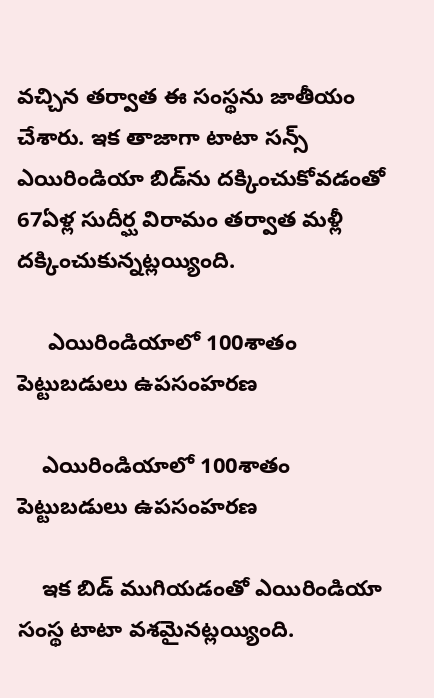వచ్చిన తర్వాత ఈ సంస్థను జాతీయం చేశారు. ఇక తాజాగా టాటా సన్స్ ఎయిరిండియా బిడ్‌ను దక్కించుకోవడంతో 67ఏళ్ల సుదీర్ఘ విరామం తర్వాత మళ్లీ దక్కించుకున్నట్లయ్యింది.

     ఎయిరిండియాలో 100శాతం పెట్టుబడులు ఉపసంహరణ

    ఎయిరిండియాలో 100శాతం పెట్టుబడులు ఉపసంహరణ

    ఇక బిడ్ ముగియడంతో ఎయిరిండియా సంస్థ టాటా వశమైనట్లయ్యింది.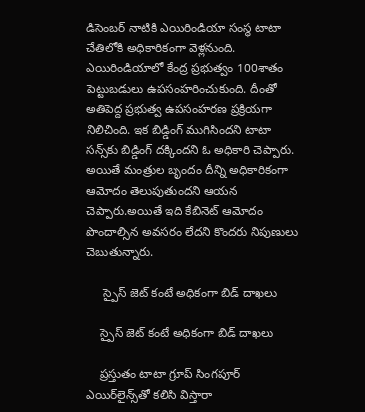డిసెంబర్ నాటికి ఎయిరిండియా సంస్థ టాటా చేతిలోకి అధికారికంగా వెళ్లనుంది. ఎయిరిండియాలో కేంద్ర ప్రభుత్వం 100శాతం పెట్టుబడులు ఉపసంహరించుకుంది. దీంతో అతిపెద్ద ప్రభుత్వ ఉపసంహరణ ప్రక్రియగా నిలిచింది. ఇక బిడ్డింగ్ ముగిసిందని టాటా సన్స్‌కు బిడ్డింగ్ దక్కిందని ఓ అధికారి చెప్పారు. అయితే మంత్రుల బృందం దీన్ని అధికారికంగా ఆమోదం తెలుపుతుందని ఆయన చెప్పారు.అయితే ఇది కేబినెట్ ఆమోదం పొందాల్సిన అవసరం లేదని కొందరు నిపుణులు చెబుతున్నారు.

     స్పైస్ జెట్‌ కంటే అధికంగా బిడ్ దాఖలు

    స్పైస్ జెట్‌ కంటే అధికంగా బిడ్ దాఖలు

    ప్రస్తుతం టాటా గ్రూప్ సింగపూర్ ఎయిర్‌లైన్స్‌తో కలిసి విస్తారా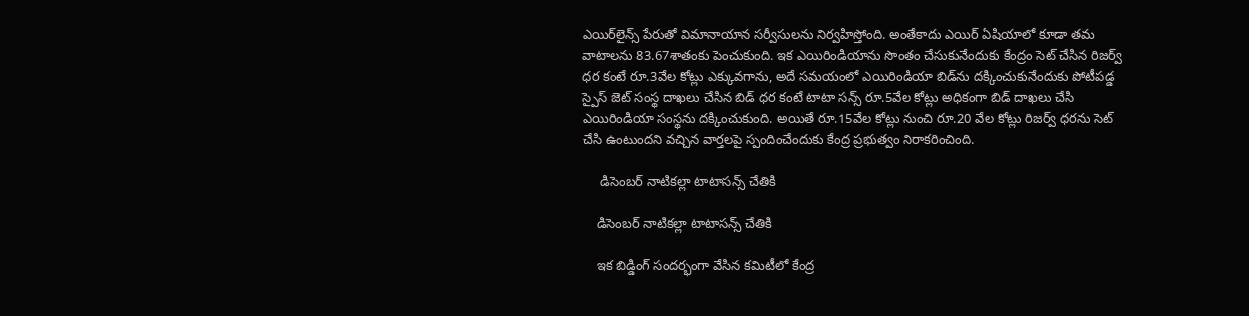ఎయిర్‌లైన్స్ పేరుతో విమానాయాన సర్వీసులను నిర్వహిస్తోంది. అంతేకాదు ఎయిర్ ఏషియాలో కూడా తమ వాటాలను 83.67శాతంకు పెంచుకుంది. ఇక ఎయిరిండియాను సొంతం చేసుకునేందుకు కేంద్రం సెట్ చేసిన రిజర్వ్ ధర కంటే రూ.3వేల కోట్లు ఎక్కువగాను, అదే సమయంలో ఎయిరిండియా బిడ్‌ను దక్కించుకునేందుకు పోటీపడ్డ స్పైస్ జెట్ సంస్థ దాఖలు చేసిన బిడ్ ధర కంటే టాటా సన్స్ రూ.5వేల కోట్లు అధికంగా బిడ్ దాఖలు చేసి ఎయిరిండియా సంస్థను దక్కించుకుంది. అయితే రూ.15వేల కోట్లు నుంచి రూ.20 వేల కోట్లు రిజర్వ్ ధరను సెట్ చేసి ఉంటుందని వచ్చిన వార్తలపై స్పందించేందుకు కేంద్ర ప్రభుత్వం నిరాకరించింది.

     డిసెంబర్ నాటికల్లా టాటాసన్స్ చేతికి

    డిసెంబర్ నాటికల్లా టాటాసన్స్ చేతికి

    ఇక బిడ్డింగ్‌ సందర్భంగా వేసిన కమిటీలో కేంద్ర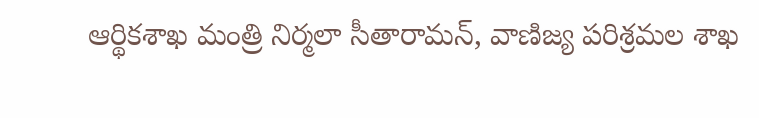ఆర్థికశాఖ మంత్రి నిర్మలా సీతారామన్, వాణిజ్య పరిశ్రమల శాఖ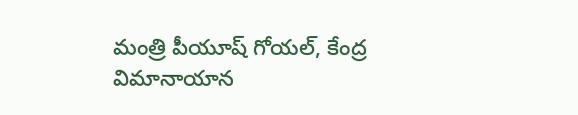మంత్రి పీయూష్ గోయల్, కేంద్ర విమానాయాన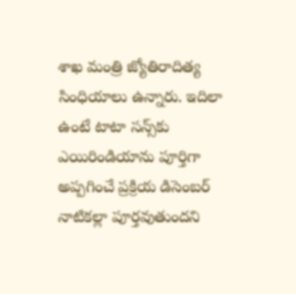శాఖ మంత్రి జ్యోతిరాదిత్య సింధియాలు ఉన్నారు. ఇదిలా ఉంటే టాటా సన్స్‌కు ఎయిరిండియాను పూర్తిగా అప్పగించే ప్రక్రియ డిసెంబర్ నాటికల్లా పూర్తవుతుందని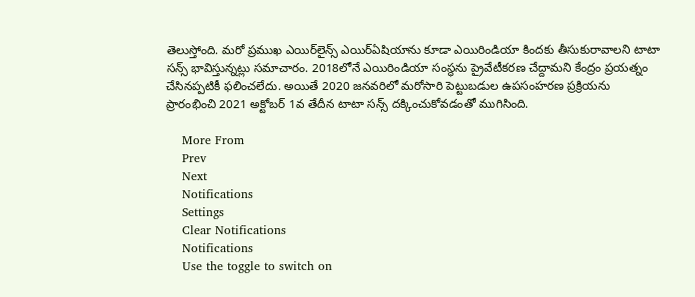తెలుస్తోంది. మరో ప్రముఖ ఎయిర్‌లైన్స్ ఎయిర్‌ఏషియాను కూడా ఎయిరిండియా కిందకు తీసుకురావాలని టాటా సన్స్ భావిస్తున్నట్లు సమాచారం. 2018లోనే ఎయిరిండియా సంస్థను ప్రైవేటీకరణ చేద్దామని కేంద్రం ప్రయత్నం చేసినప్పటికీ ఫలించలేదు. అయితే 2020 జనవరిలో మరోసారి పెట్టుబడుల ఉపసంహరణ ప్రక్రియను ప్రారంభించి 2021 అక్టోబర్ 1వ తేదీన టాటా సన్స్‌ దక్కించుకోవడంతో ముగిసింది.

    More From
    Prev
    Next
    Notifications
    Settings
    Clear Notifications
    Notifications
    Use the toggle to switch on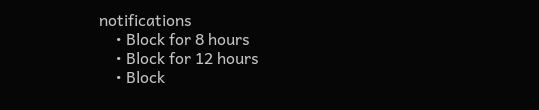notifications
    • Block for 8 hours
    • Block for 12 hours
    • Block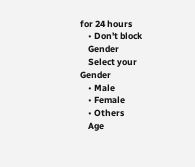for 24 hours
    • Don't block
    Gender
    Select your Gender
    • Male
    • Female
    • Others
    Age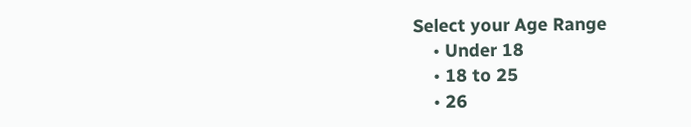Select your Age Range
    • Under 18
    • 18 to 25
    • 26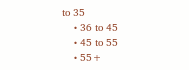to 35
    • 36 to 45
    • 45 to 55
    • 55+